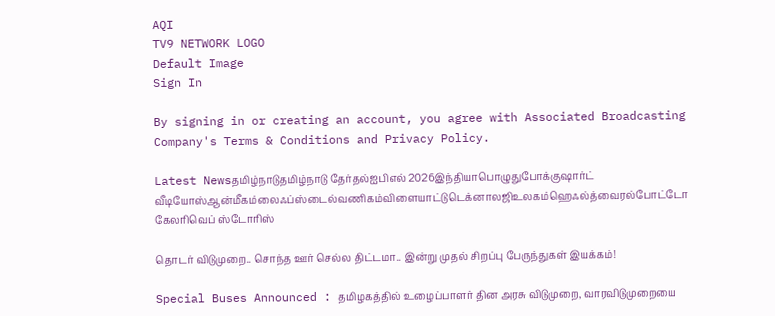AQI
TV9 NETWORK LOGO
Default Image
Sign In

By signing in or creating an account, you agree with Associated Broadcasting Company's Terms & Conditions and Privacy Policy.

Latest Newsதமிழ்நாடுதமிழ்நாடு தேர்தல்ஐபிஎல் 2026இந்தியாபொழுதுபோக்குஷார்ட் வீடியோஸ்ஆன்மீகம்லைஃப்ஸ்டைல்வணிகம்விளையாட்டுடெக்னாலஜிஉலகம்ஹெஃல்த்வைரல்போட்டோ கேலரிவெப் ஸ்டோரிஸ்

தொடர் விடுமுறை.. சொந்த ஊர் செல்ல திட்டமா.. இன்று முதல் சிறப்பு பேருந்துகள் இயக்கம்!

Special Buses Announced : தமிழகத்தில் உழைப்பாளர் தின அரசு விடுமுறை, வாரவிடுமுறையை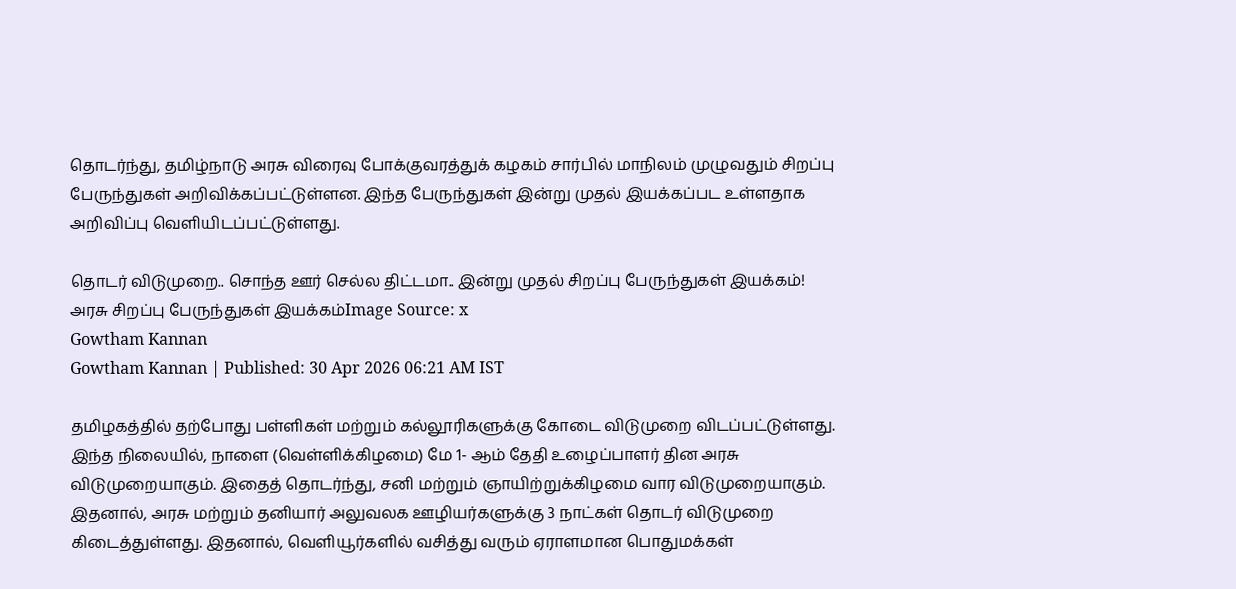தொடர்ந்து, தமிழ்நாடு அரசு விரைவு போக்குவரத்துக் கழகம் சார்பில் மாநிலம் முழுவதும் சிறப்பு பேருந்துகள் அறிவிக்கப்பட்டுள்ளன. இந்த பேருந்துகள் இன்று முதல் இயக்கப்பட உள்ளதாக அறிவிப்பு வெளியிடப்பட்டுள்ளது.

தொடர் விடுமுறை.. சொந்த ஊர் செல்ல திட்டமா.. இன்று முதல் சிறப்பு பேருந்துகள் இயக்கம்!
அரசு சிறப்பு பேருந்துகள் இயக்கம்Image Source: x
Gowtham Kannan
Gowtham Kannan | Published: 30 Apr 2026 06:21 AM IST

தமிழகத்தில் தற்போது பள்ளிகள் மற்றும் கல்லூரிகளுக்கு கோடை விடுமுறை விடப்பட்டுள்ளது. இந்த நிலையில், நாளை (வெள்ளிக்கிழமை) மே 1- ஆம் தேதி உழைப்பாளர் தின அரசு விடுமுறையாகும். இதைத் தொடர்ந்து, சனி மற்றும் ஞாயிற்றுக்கிழமை வார விடுமுறையாகும். இதனால், அரசு மற்றும் தனியார் அலுவலக ஊழியர்களுக்கு 3 நாட்கள் தொடர் விடுமுறை கிடைத்துள்ளது. இதனால், வெளியூர்களில் வசித்து வரும் ஏராளமான பொதுமக்கள்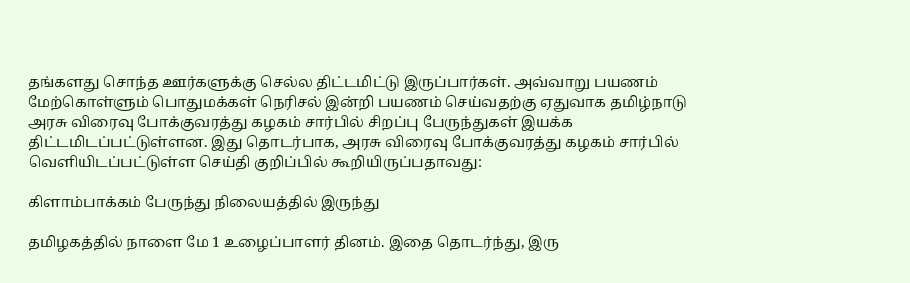தங்களது சொந்த ஊர்களுக்கு செல்ல திட்டமிட்டு இருப்பார்கள். அவ்வாறு பயணம் மேற்கொள்ளும் பொதுமக்கள் நெரிசல் இன்றி பயணம் செய்வதற்கு ஏதுவாக தமிழ்நாடு அரசு விரைவு போக்குவரத்து கழகம் சார்பில் சிறப்பு பேருந்துகள் இயக்க திட்டமிடப்பட்டுள்ளன. இது தொடர்பாக, அரசு விரைவு போக்குவரத்து கழகம் சார்பில் வெளியிடப்பட்டுள்ள செய்தி குறிப்பில் கூறியிருப்பதாவது:

கிளாம்பாக்கம் பேருந்து நிலையத்தில் இருந்து

தமிழகத்தில் நாளை மே 1 உழைப்பாளர் தினம். இதை தொடர்ந்து, இரு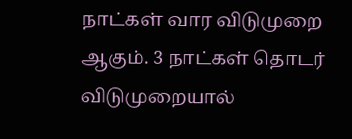நாட்கள் வார விடுமுறை ஆகும். 3 நாட்கள் தொடர் விடுமுறையால்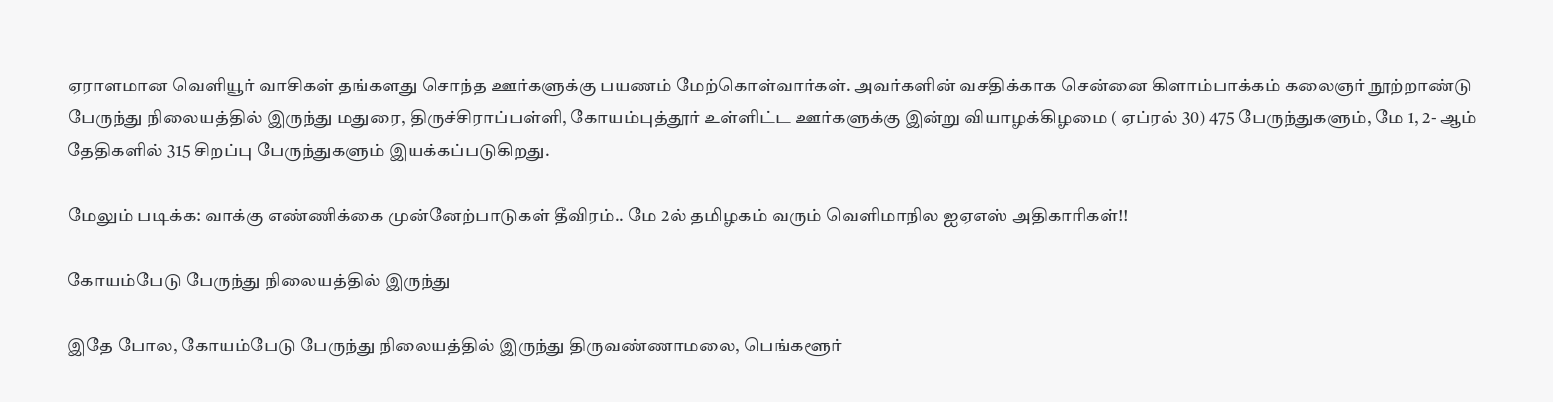ஏராளமான வெளியூர் வாசிகள் தங்களது சொந்த ஊர்களுக்கு பயணம் மேற்கொள்வார்கள். அவர்களின் வசதிக்காக சென்னை கிளாம்பாக்கம் கலைஞர் நூற்றாண்டு பேருந்து நிலையத்தில் இருந்து மதுரை, திருச்சிராப்பள்ளி, கோயம்புத்தூர் உள்ளிட்ட ஊர்களுக்கு இன்று வியாழக்கிழமை ( ஏப்ரல் 30) 475 பேருந்துகளும், மே 1, 2- ஆம் தேதிகளில் 315 சிறப்பு பேருந்துகளும் இயக்கப்படுகிறது.

மேலும் படிக்க: வாக்கு எண்ணிக்கை முன்னேற்பாடுகள் தீவிரம்.. மே 2ல் தமிழகம் வரும் வெளிமாநில ஐஏஎஸ் அதிகாரிகள்!!

கோயம்பேடு பேருந்து நிலையத்தில் இருந்து

இதே போல, கோயம்பேடு பேருந்து நிலையத்தில் இருந்து திருவண்ணாமலை, பெங்களூர்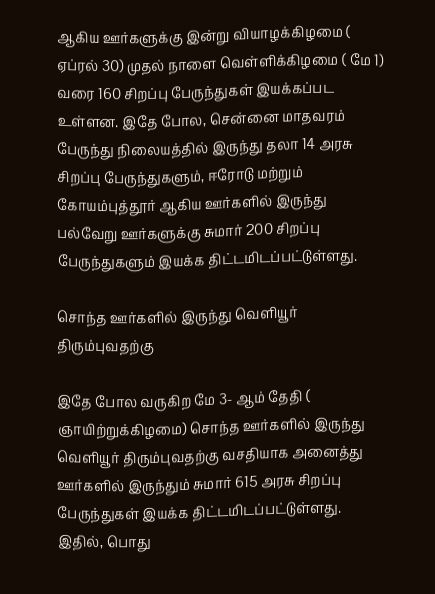ஆகிய ஊர்களுக்கு இன்று வியாழக்கிழமை ( ஏப்ரல் 30) முதல் நாளை வெள்ளிக்கிழமை ( மே 1) வரை 160 சிறப்பு பேருந்துகள் இயக்கப்பட உள்ளன. இதே போல, சென்னை மாதவரம் பேருந்து நிலையத்தில் இருந்து தலா 14 அரசு சிறப்பு பேருந்துகளும், ஈரோடு மற்றும் கோயம்புத்தூர் ஆகிய ஊர்களில் இருந்து பல்வேறு ஊர்களுக்கு சுமார் 200 சிறப்பு பேருந்துகளும் இயக்க திட்டமிடப்பட்டுள்ளது.

சொந்த ஊர்களில் இருந்து வெளியூர் திரும்புவதற்கு

இதே போல வருகிற மே 3- ஆம் தேதி ( ஞாயிற்றுக்கிழமை) சொந்த ஊர்களில் இருந்து வெளியூர் திரும்புவதற்கு வசதியாக அனைத்து ஊர்களில் இருந்தும் சுமார் 615 அரசு சிறப்பு பேருந்துகள் இயக்க திட்டமிடப்பட்டுள்ளது. இதில், பொது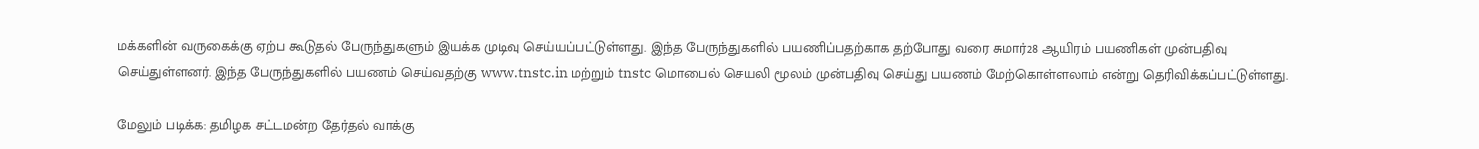மக்களின் வருகைக்கு ஏற்ப கூடுதல் பேருந்துகளும் இயக்க முடிவு செய்யப்பட்டுள்ளது. இந்த பேருந்துகளில் பயணிப்பதற்காக தற்போது வரை சுமார்28 ஆயிரம் பயணிகள் முன்பதிவு செய்துள்ளனர். இந்த பேருந்துகளில் பயணம் செய்வதற்கு www.tnstc.in மற்றும் tnstc மொபைல் செயலி மூலம் முன்பதிவு செய்து பயணம் மேற்கொள்ளலாம் என்று தெரிவிக்கப்பட்டுள்ளது.

மேலும் படிக்க: தமிழக சட்டமன்ற தேர்தல் வாக்கு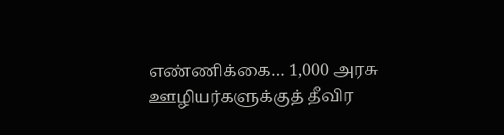எண்ணிக்கை… 1,000 அரசு ஊழியர்களுக்குத் தீவிர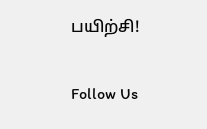பயிற்சி!

Follow Us